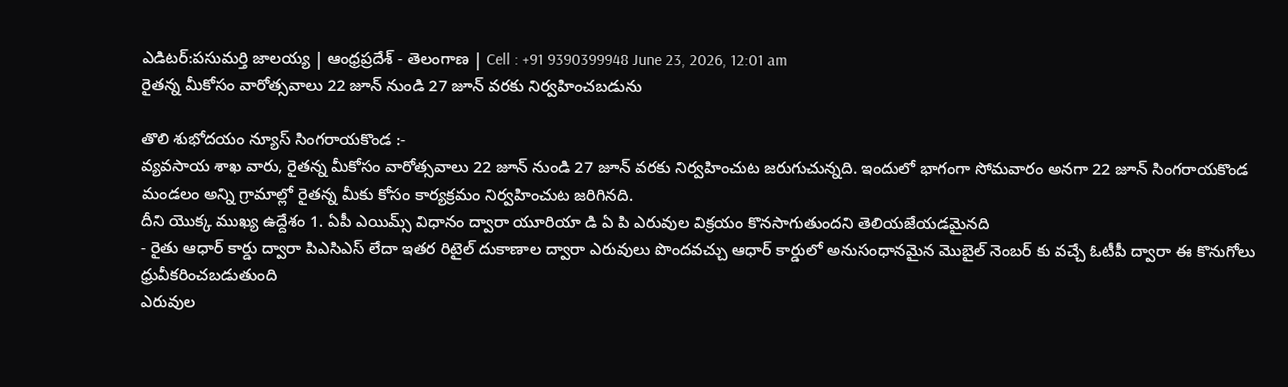ఎడిటర్:పసుమర్తి జాలయ్య | ఆంధ్రప్రదేశ్ - తెలంగాణ | Cell : +91 9390399948 June 23, 2026, 12:01 am
రైతన్న మీకోసం వారోత్సవాలు 22 జూన్ నుండి 27 జూన్ వరకు నిర్వహించబడును

తొలి శుభోదయం న్యూస్ సింగరాయకొండ :-
వ్యవసాయ శాఖ వారు, రైతన్న మీకోసం వారోత్సవాలు 22 జూన్ నుండి 27 జూన్ వరకు నిర్వహించుట జరుగుచున్నది. ఇందులో భాగంగా సోమవారం అనగా 22 జూన్ సింగరాయకొండ మండలం అన్ని గ్రామాల్లో రైతన్న మీకు కోసం కార్యక్రమం నిర్వహించుట జరిగినది.
దీని యొక్క ముఖ్య ఉద్దేశం 1. ఏపీ ఎయిమ్స్ విధానం ద్వారా యూరియా డి ఏ పి ఎరువుల విక్రయం కొనసాగుతుందని తెలియజేయడమైనది
- రైతు ఆధార్ కార్డు ద్వారా పిఎసిఎస్ లేదా ఇతర రిటైల్ దుకాణాల ద్వారా ఎరువులు పొందవచ్చు ఆధార్ కార్డులో అనుసంధానమైన మొబైల్ నెంబర్ కు వచ్చే ఓటీపీ ద్వారా ఈ కొనుగోలు ధ్రువీకరించబడుతుంది
ఎరువుల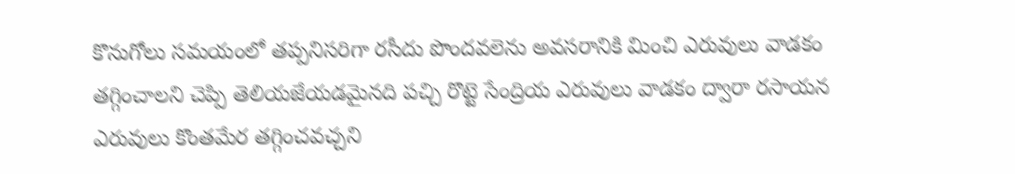కొనుగోలు సమయంలో తప్పనిసరిగా రసీదు పొందవలెను అవసరానికి మించి ఎరువులు వాడకం తగ్గించాలని చెప్పి తెలియజేయడమైనది పచ్చి రొట్టె సేంద్రియ ఎరువులు వాడకం ద్వారా రసాయన ఎరువులు కొంతమేర తగ్గించవచ్చని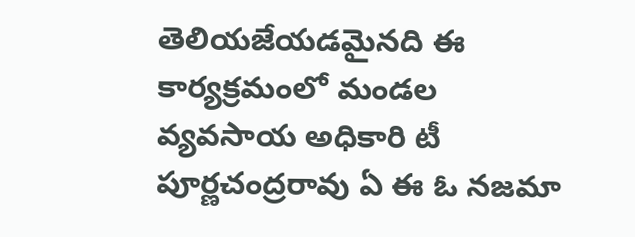తెలియజేయడమైనది ఈ కార్యక్రమంలో మండల వ్యవసాయ అధికారి టీ పూర్ణచంద్రరావు ఏ ఈ ఓ నజమా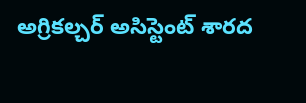అగ్రికల్చర్ అసిస్టెంట్ శారద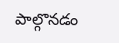పాల్గొనడం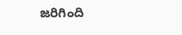జరిగింది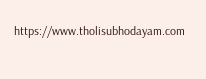https://www.tholisubhodayam.com